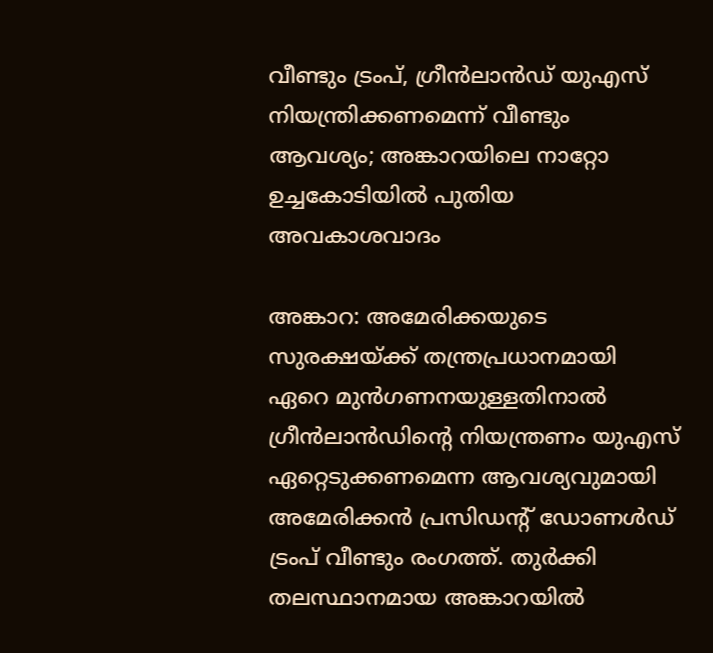വീണ്ടും ട്രംപ്, ഗ്രീൻലാൻഡ് യുഎസ് നിയന്ത്രിക്കണമെന്ന് വീണ്ടും ആവശ്യം; അങ്കാറയിലെ നാറ്റോ ഉച്ചകോടിയിൽ പുതിയ അവകാശവാദം

അങ്കാറ: അമേരിക്കയുടെ സുരക്ഷയ്ക്ക് തന്ത്രപ്രധാനമായി ഏറെ മുൻഗണനയുള്ളതിനാൽ ഗ്രീൻലാൻഡിന്‍റെ നിയന്ത്രണം യുഎസ് ഏറ്റെടുക്കണമെന്ന ആവശ്യവുമായി അമേരിക്കൻ പ്രസിഡന്‍റ് ഡോണൾഡ് ട്രംപ് വീണ്ടും രംഗത്ത്. തുർക്കി തലസ്ഥാനമായ അങ്കാറയിൽ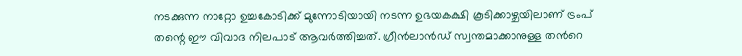നടക്കുന്ന നാറ്റോ ഉച്ചകോടിക്ക് മുന്നോടിയായി നടന്ന ഉഭയകക്ഷി കൂടിക്കാഴ്ചയിലാണ് ട്രംപ് തന്റെ ഈ വിവാദ നിലപാട് ആവർത്തിച്ചത്. ഗ്രീൻലാൻഡ് സ്വന്തമാക്കാനുള്ള തന്‍റെ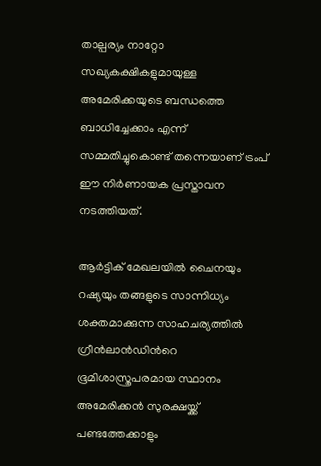താല്പര്യം നാറ്റോ സഖ്യകക്ഷികളുമായുള്ള അമേരിക്കയുടെ ബന്ധത്തെ ബാധിച്ചേക്കാം എന്ന് സമ്മതിച്ചുകൊണ്ട് തന്നെയാണ് ട്രംപ് ഈ നിർണായക പ്രസ്താവന നടത്തിയത്.

ആർട്ടിക് മേഖലയിൽ ചൈനയും റഷ്യയും തങ്ങളുടെ സാന്നിധ്യം ശക്തമാക്കുന്ന സാഹചര്യത്തിൽ ഗ്രീൻലാൻഡിന്‍റെ ഭൂമിശാസ്ത്രപരമായ സ്ഥാനം അമേരിക്കൻ സുരക്ഷയ്ക്ക് പണ്ടത്തേക്കാളും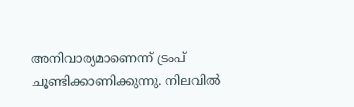അനിവാര്യമാണെന്ന് ട്രംപ് ചൂണ്ടിക്കാണിക്കുന്നു. നിലവിൽ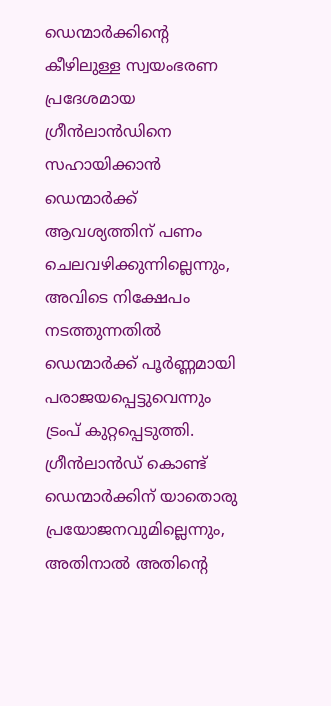ഡെന്മാർക്കിന്‍റെ കീഴിലുള്ള സ്വയംഭരണ പ്രദേശമായ ഗ്രീൻലാൻഡിനെ സഹായിക്കാൻ ഡെന്മാർക്ക് ആവശ്യത്തിന് പണം ചെലവഴിക്കുന്നില്ലെന്നും, അവിടെ നിക്ഷേപം നടത്തുന്നതിൽ ഡെന്മാർക്ക് പൂർണ്ണമായി പരാജയപ്പെട്ടുവെന്നും ട്രംപ് കുറ്റപ്പെടുത്തി. ഗ്രീൻലാൻഡ് കൊണ്ട് ഡെന്മാർക്കിന് യാതൊരു പ്രയോജനവുമില്ലെന്നും, അതിനാൽ അതിന്റെ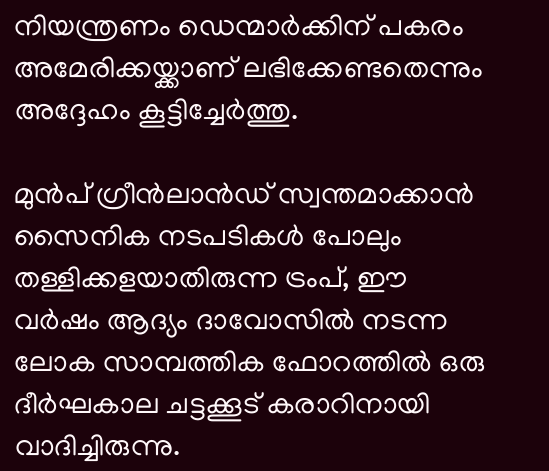നിയന്ത്രണം ഡെന്മാർക്കിന് പകരം അമേരിക്കയ്ക്കാണ് ലഭിക്കേണ്ടതെന്നും അദ്ദേഹം കൂട്ടിച്ചേർത്തു.

മുൻപ് ഗ്രീൻലാൻഡ് സ്വന്തമാക്കാൻ സൈനിക നടപടികൾ പോലും തള്ളിക്കളയാതിരുന്ന ട്രംപ്, ഈ വർഷം ആദ്യം ദാവോസിൽ നടന്ന ലോക സാമ്പത്തിക ഫോറത്തിൽ ഒരു ദീർഘകാല ചട്ടക്കൂട് കരാറിനായി വാദിച്ചിരുന്നു.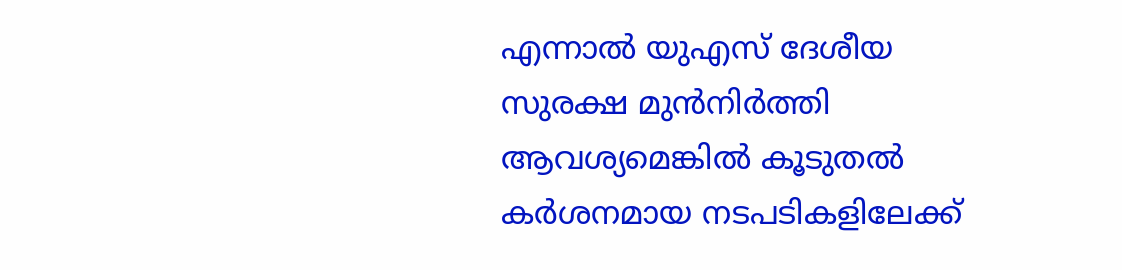എന്നാൽ യുഎസ് ദേശീയ സുരക്ഷ മുൻനിർത്തി ആവശ്യമെങ്കിൽ കൂടുതൽ കർശനമായ നടപടികളിലേക്ക്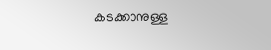കടക്കാനുള്ള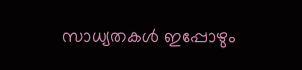സാധ്യതകൾ ഇപ്പോഴും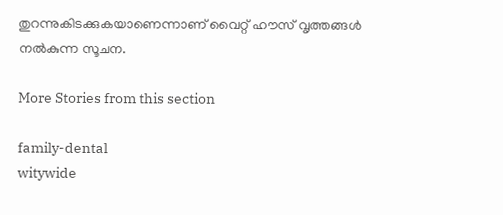തുറന്നുകിടക്കുകയാണെന്നാണ് വൈറ്റ് ഹൗസ് വൃത്തങ്ങൾ നൽകുന്ന സൂചന.

More Stories from this section

family-dental
witywide